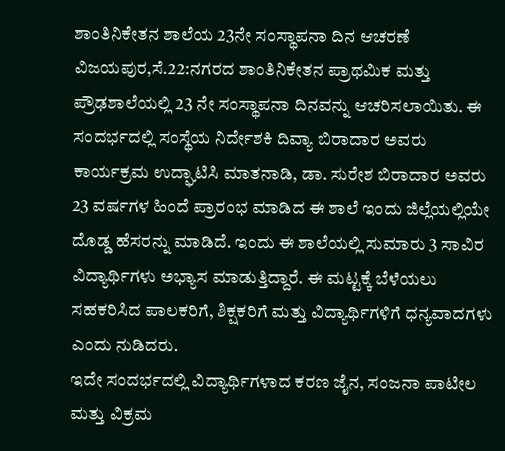ಶಾಂತಿನಿಕೇತನ ಶಾಲೆಯ 23ನೇ ಸಂಸ್ಥಾಪನಾ ದಿನ ಆಚರಣೆ
ವಿಜಯಪುರ,ಸೆ.22:ನಗರದ ಶಾಂತಿನಿಕೇತನ ಪ್ರಾಥಮಿಕ ಮತ್ತು ಪ್ರೌಢಶಾಲೆಯಲ್ಲಿ 23 ನೇ ಸಂಸ್ಥಾಪನಾ ದಿನವನ್ನು ಆಚರಿಸಲಾಯಿತು. ಈ ಸಂದರ್ಭದಲ್ಲಿ ಸಂಸ್ಥೆಯ ನಿರ್ದೇಶಕಿ ದಿವ್ಯಾ ಬಿರಾದಾರ ಅವರು ಕಾರ್ಯಕ್ರಮ ಉದ್ಘಾಟಿಸಿ ಮಾತನಾಡಿ, ಡಾ. ಸುರೇಶ ಬಿರಾದಾರ ಅವರು 23 ವರ್ಷಗಳ ಹಿಂದೆ ಪ್ರಾರಂಭ ಮಾಡಿದ ಈ ಶಾಲೆ ಇಂದು ಜಿಲ್ಲೆಯಲ್ಲಿಯೇ ದೊಡ್ಡ ಹೆಸರನ್ನು ಮಾಡಿದೆ. ಇಂದು ಈ ಶಾಲೆಯಲ್ಲಿ ಸುಮಾರು 3 ಸಾವಿರ ವಿದ್ಯಾರ್ಥಿಗಳು ಅಭ್ಯಾಸ ಮಾಡುತ್ತಿದ್ದಾರೆ. ಈ ಮಟ್ಟಕ್ಕೆ ಬೆಳೆಯಲು ಸಹಕರಿಸಿದ ಪಾಲಕರಿಗೆ, ಶಿಕ್ಷಕರಿಗೆ ಮತ್ತು ವಿದ್ಯಾರ್ಥಿಗಳಿಗೆ ಧನ್ಯವಾದಗಳು ಎಂದು ನುಡಿದರು.
ಇದೇ ಸಂದರ್ಭದಲ್ಲಿ ವಿದ್ಯಾರ್ಥಿಗಳಾದ ಕರಣ ಜೈನ, ಸಂಜನಾ ಪಾಟೀಲ ಮತ್ತು ವಿಕ್ರಮ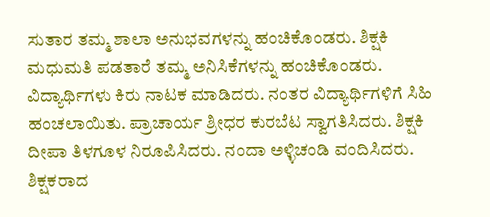ಸುತಾರ ತಮ್ಮ ಶಾಲಾ ಅನುಭವಗಳನ್ನು ಹಂಚಿಕೊಂಡರು. ಶಿಕ್ಷಕಿ ಮಧುಮತಿ ಪಡತಾರೆ ತಮ್ಮ ಅನಿಸಿಕೆಗಳನ್ನು ಹಂಚಿಕೊಂಡರು. ವಿದ್ಯಾರ್ಥಿಗಳು ಕಿರು ನಾಟಕ ಮಾಡಿದರು. ನಂತರ ವಿದ್ಯಾರ್ಥಿಗಳಿಗೆ ಸಿಹಿ ಹಂಚಲಾಯಿತು. ಪ್ರಾಚಾರ್ಯ ಶ್ರೀಧರ ಕುರಬೆಟ ಸ್ವಾಗತಿಸಿದರು. ಶಿಕ್ಷಕಿ ದೀಪಾ ತಿಳಗೂಳ ನಿರೂಪಿಸಿದರು. ನಂದಾ ಅಳ್ಳಿಚಂಡಿ ವಂದಿಸಿದರು.
ಶಿಕ್ಷಕರಾದ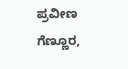ಪ್ರವೀಣ ಗೆಣ್ಣೂರ,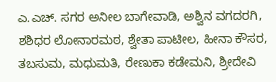ಎ.ಎಚ್. ಸಗರ ಅನೀಲ ಬಾಗೇವಾಡಿ, ಅಶ್ವಿನ ವಗದರಗಿ, ಶಶಿಧರ ಲೋನಾರಮಠ, ಶ್ವೇತಾ ಪಾಟೀಲ, ಹೀನಾ ಕೌಸರ, ತಬಸುಮ, ಮಧುಮತಿ, ರೇಣುಕಾ ಕಡೇಮನಿ, ಶ್ರೀದೇವಿ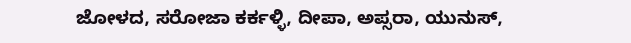ಜೋಳದ, ಸರೋಜಾ ಕರ್ಕಳ್ಳಿ, ದೀಪಾ, ಅಪ್ಸರಾ, ಯುನುಸ್,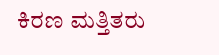ಕಿರಣ ಮತ್ತಿತರು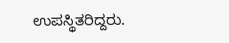ಉಪಸ್ಥಿತರಿದ್ದರು.